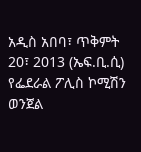አዲስ አበባ፣ ጥቅምት 20፣ 2013 (ኤፍ.ቢ.ሲ) የፌደራል ፖሊስ ኮሚሽን ወንጀል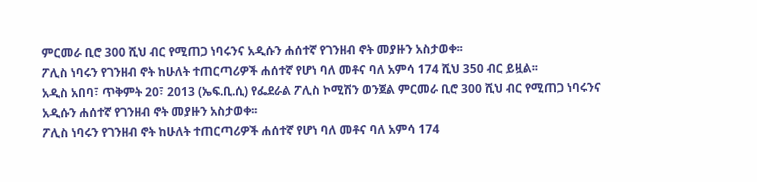ምርመራ ቢሮ 300 ሺህ ብር የሚጠጋ ነባሩንና አዲሱን ሐሰተኛ የገንዘብ ኖት መያዙን አስታወቀ፡፡
ፖሊስ ነባሩን የገንዘብ ኖት ከሁለት ተጠርጣሪዎች ሐሰተኛ የሆነ ባለ መቶና ባለ አምሳ 174 ሺህ 350 ብር ይዟል፡፡
አዲስ አበባ፣ ጥቅምት 20፣ 2013 (ኤፍ.ቢ.ሲ) የፌደራል ፖሊስ ኮሚሽን ወንጀል ምርመራ ቢሮ 300 ሺህ ብር የሚጠጋ ነባሩንና አዲሱን ሐሰተኛ የገንዘብ ኖት መያዙን አስታወቀ፡፡
ፖሊስ ነባሩን የገንዘብ ኖት ከሁለት ተጠርጣሪዎች ሐሰተኛ የሆነ ባለ መቶና ባለ አምሳ 174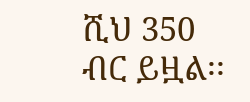ሺህ 350 ብር ይዟል፡፡